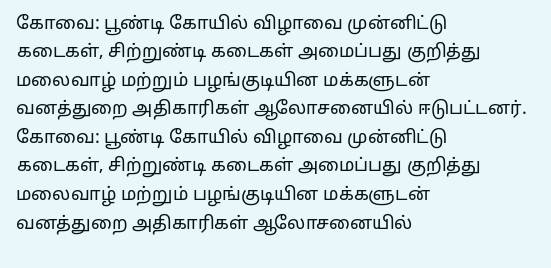கோவை: பூண்டி கோயில் விழாவை முன்னிட்டு கடைகள், சிற்றுண்டி கடைகள் அமைப்பது குறித்து மலைவாழ் மற்றும் பழங்குடியின மக்களுடன் வனத்துறை அதிகாரிகள் ஆலோசனையில் ஈடுபட்டனர்.
கோவை: பூண்டி கோயில் விழாவை முன்னிட்டு கடைகள், சிற்றுண்டி கடைகள் அமைப்பது குறித்து மலைவாழ் மற்றும் பழங்குடியின மக்களுடன் வனத்துறை அதிகாரிகள் ஆலோசனையில்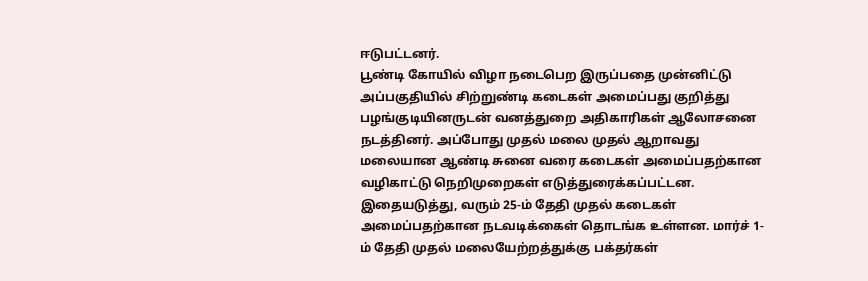ஈடுபட்டனர்.
பூண்டி கோயில் விழா நடைபெற இருப்பதை முன்னிட்டு அப்பகுதியில் சிற்றுண்டி கடைகள் அமைப்பது குறித்து பழங்குடியினருடன் வனத்துறை அதிகாரிகள் ஆலோசனை நடத்தினர். அப்போது முதல் மலை முதல் ஆறாவது மலையான ஆண்டி சுனை வரை கடைகள் அமைப்பதற்கான வழிகாட்டு நெறிமுறைகள் எடுத்துரைக்கப்பட்டன.
இதையடுத்து, வரும் 25-ம் தேதி முதல் கடைகள் அமைப்பதற்கான நடவடிக்கைள் தொடங்க உள்ளன. மார்ச் 1-ம் தேதி முதல் மலையேற்றத்துக்கு பக்தர்கள்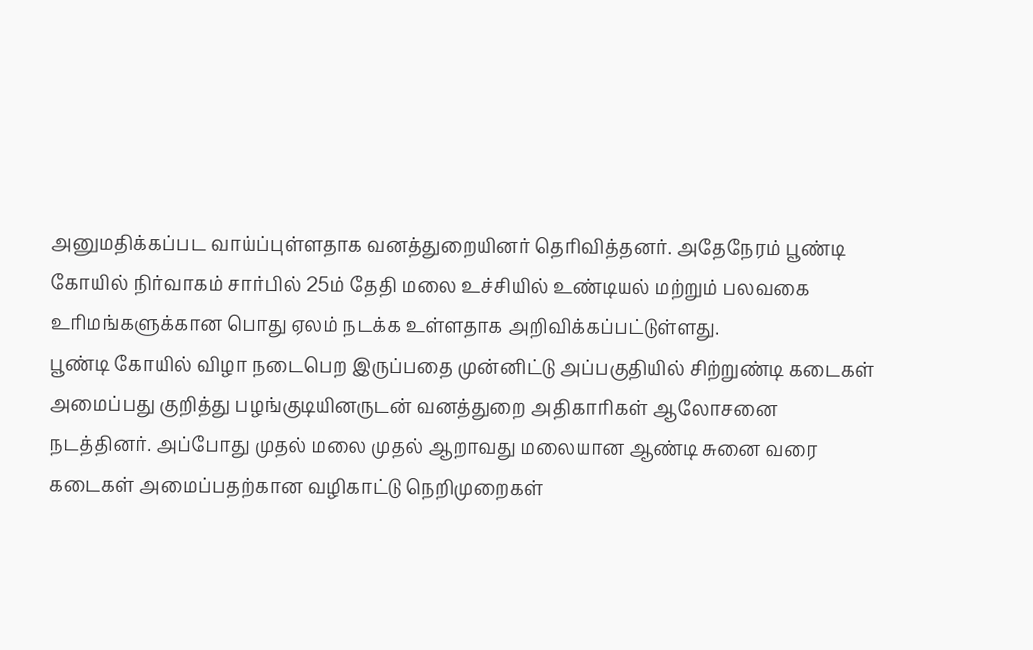அனுமதிக்கப்பட வாய்ப்புள்ளதாக வனத்துறையினர் தெரிவித்தனர். அதேநேரம் பூண்டி கோயில் நிர்வாகம் சார்பில் 25ம் தேதி மலை உச்சியில் உண்டியல் மற்றும் பலவகை உரிமங்களுக்கான பொது ஏலம் நடக்க உள்ளதாக அறிவிக்கப்பட்டுள்ளது.
பூண்டி கோயில் விழா நடைபெற இருப்பதை முன்னிட்டு அப்பகுதியில் சிற்றுண்டி கடைகள் அமைப்பது குறித்து பழங்குடியினருடன் வனத்துறை அதிகாரிகள் ஆலோசனை நடத்தினர். அப்போது முதல் மலை முதல் ஆறாவது மலையான ஆண்டி சுனை வரை கடைகள் அமைப்பதற்கான வழிகாட்டு நெறிமுறைகள்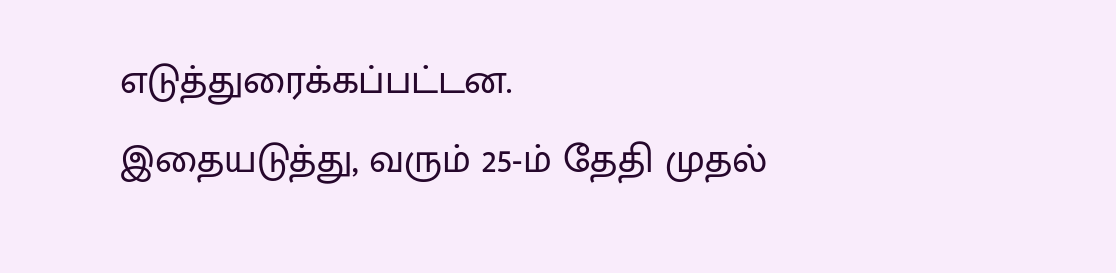எடுத்துரைக்கப்பட்டன.
இதையடுத்து, வரும் 25-ம் தேதி முதல்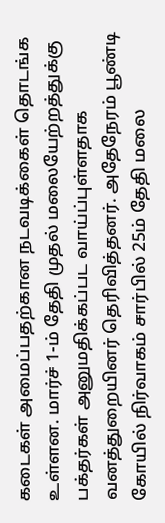கடைகள் அமைப்பதற்கான நடவடிக்கைள் தொடங்க உள்ளன. மார்ச் 1-ம் தேதி முதல் மலையேற்றத்துக்கு பக்தர்கள் அனுமதிக்கப்பட வாய்ப்புள்ளதாக வனத்துறையினர் தெரிவித்தனர். அதேநேரம் பூண்டி கோயில் நிர்வாகம் சார்பில் 25ம் தேதி மலை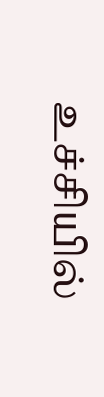உச்சியில்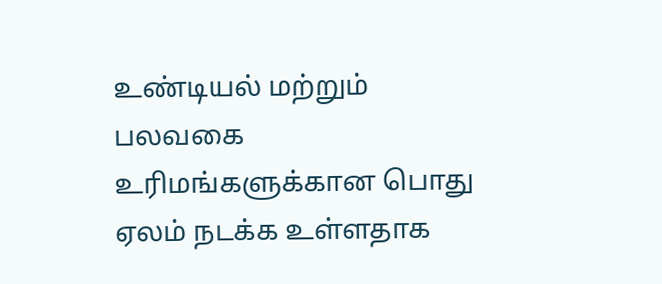உண்டியல் மற்றும் பலவகை உரிமங்களுக்கான பொது ஏலம் நடக்க உள்ளதாக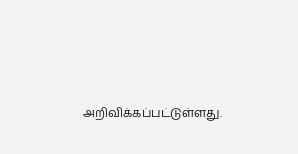அறிவிக்கப்பட்டுள்ளது.